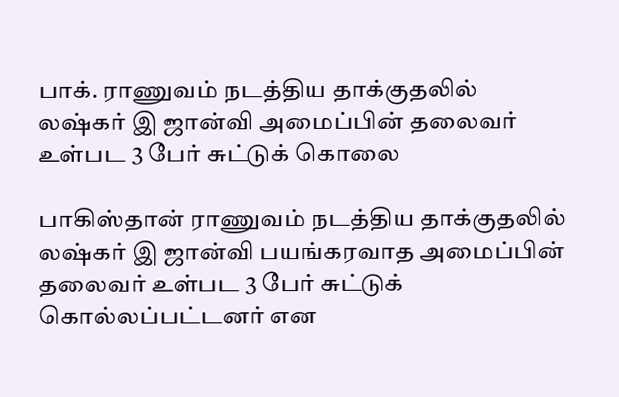பாக். ராணுவம் நடத்திய தாக்குதலில் லஷ்கர் இ ஜான்வி அமைப்பின் தலைவர் உள்பட 3 பேர் சுட்டுக் கொலை

பாகிஸ்தான் ராணுவம் நடத்திய தாக்குதலில் லஷ்கர் இ ஜான்வி பயங்கரவாத அமைப்பின் தலைவர் உள்பட 3 பேர் சுட்டுக் கொல்லப்பட்டனர் என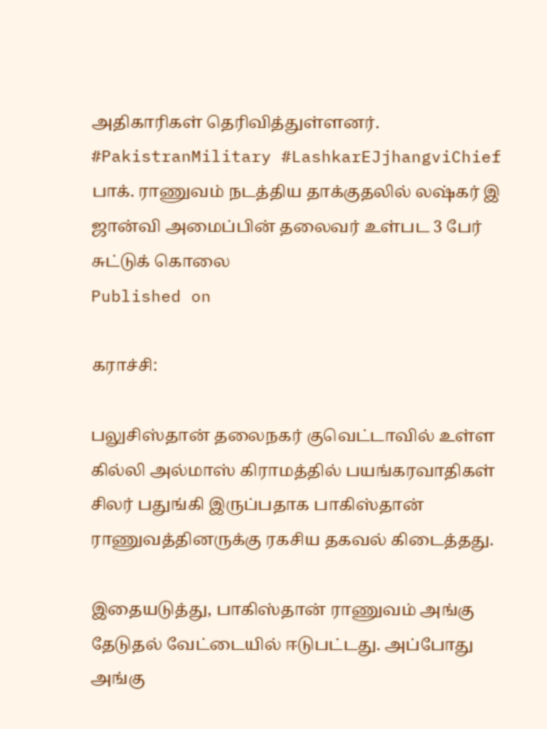அதிகாரிகள் தெரிவித்துள்ளனர். #PakistranMilitary #LashkarEJjhangviChief
பாக். ராணுவம் நடத்திய தாக்குதலில் லஷ்கர் இ ஜான்வி அமைப்பின் தலைவர் உள்பட 3 பேர் சுட்டுக் கொலை
Published on

கராச்சி:

பலுசிஸ்தான் தலைநகர் குவெட்டாவில் உள்ள கில்லி அல்மாஸ் கிராமத்தில் பயங்கரவாதிகள் சிலர் பதுங்கி இருப்பதாக பாகிஸ்தான் ராணுவத்தினருக்கு ரகசிய தகவல் கிடைத்தது.

இதையடுத்து, பாகிஸ்தான் ராணுவம் அங்கு தேடுதல் வேட்டையில் ஈடுபட்டது. அப்போது அங்கு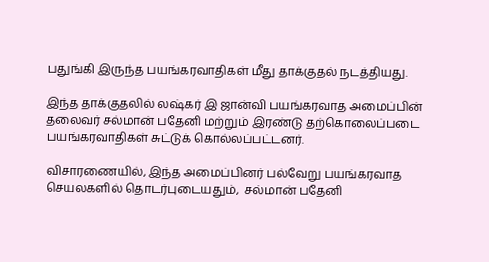பதுங்கி இருந்த பயங்கரவாதிகள் மீது தாக்குதல் நடத்தியது.

இந்த தாக்குதலில் லஷ்கர் இ ஜான்வி பயங்கரவாத அமைப்பின் தலைவர் சல்மான் பதேனி மற்றும் இரண்டு தற்கொலைப்படை பயங்கரவாதிகள் சுட்டுக் கொல்லப்பட்டனர்.

விசாரணையில், இந்த அமைப்பினர் பல்வேறு பயங்கரவாத செயலகளில் தொடர்புடையதும்,  சல்மான் பதேனி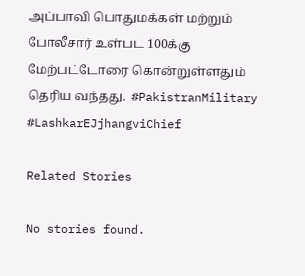அப்பாவி பொதுமக்கள் மற்றும் போலீசார் உள்பட 100க்கு மேற்பட்டோரை கொன்றுள்ளதும் தெரிய வந்தது.  #PakistranMilitary #LashkarEJjhangviChief

Related Stories

No stories found.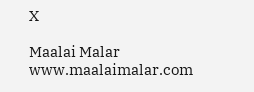X

Maalai Malar
www.maalaimalar.com